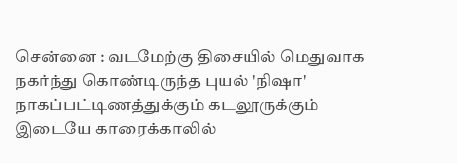சென்னை : வடமேற்கு திசையில் மெதுவாக நகர்ந்து கொண்டிருந்த புயல் 'நிஷா' நாகப்பட்டிணத்துக்கும் கடலூருக்கும் இடையே காரைக்காலில்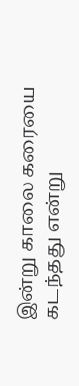இன்று காலை கரையை கடந்தது என்று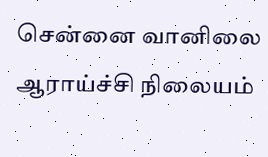சென்னை வானிலை ஆராய்ச்சி நிலையம்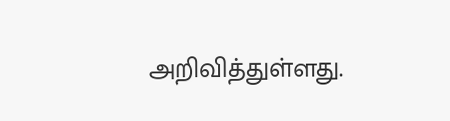அறிவித்துள்ளது.